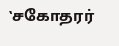‛சகோதரர்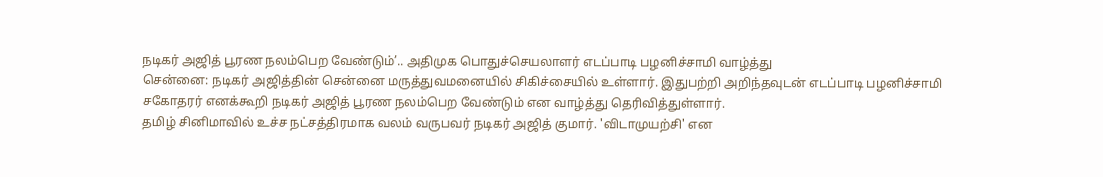நடிகர் அஜித் பூரண நலம்பெற வேண்டும்’.. அதிமுக பொதுச்செயலாளர் எடப்பாடி பழனிச்சாமி வாழ்த்து
சென்னை: நடிகர் அஜித்தின் சென்னை மருத்துவமனையில் சிகிச்சையில் உள்ளார். இதுபற்றி அறிந்தவுடன் எடப்பாடி பழனிச்சாமி சகோதரர் எனக்கூறி நடிகர் அஜித் பூரண நலம்பெற வேண்டும் என வாழ்த்து தெரிவித்துள்ளார்.
தமிழ் சினிமாவில் உச்ச நட்சத்திரமாக வலம் வருபவர் நடிகர் அஜித் குமார். 'விடாமுயற்சி' என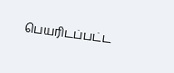பெயரிடப்பட்ட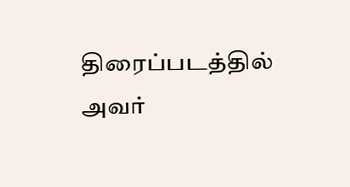திரைப்படத்தில் அவர்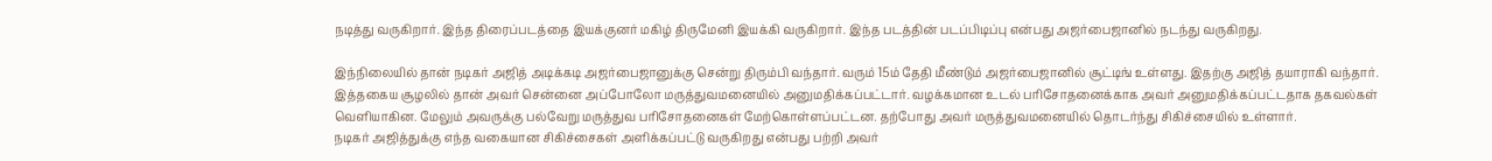நடித்து வருகிறார். இந்த திரைப்படத்தை இயக்குனர் மகிழ் திருமேனி இயக்கி வருகிறார். இந்த படத்தின் படப்பிடிப்பு என்பது அஜர்பைஜானில் நடந்து வருகிறது.

இந்நிலையில் தான் நடிகர் அஜித் அடிக்கடி அஜர்பைஜானுக்கு சென்று திரும்பி வந்தார். வரும் 15ம் தேதி மீண்டும் அஜர்பைஜானில் சூட்டிங் உள்ளது. இதற்கு அஜித் தயாராகி வந்தார்.
இத்தகைய சூழலில் தான் அவர் சென்னை அப்போலோ மருத்துவமனையில் அனுமதிக்கப்பட்டார். வழக்கமான உடல் பரிசோதனைக்காக அவர் அனுமதிக்கப்பட்டதாக தகவல்கள் வெளியாகின. மேலும் அவருக்கு பல்வேறு மருத்துவ பரிசோதனைகள் மேற்கொள்ளப்பட்டன. தற்போது அவர் மருத்துவமனையில் தொடர்ந்து சிகிச்சையில் உள்ளார்.
நடிகர் அஜித்துக்கு எந்த வகையான சிகிச்சைகள் அளிக்கப்பட்டு வருகிறது என்பது பற்றி அவர்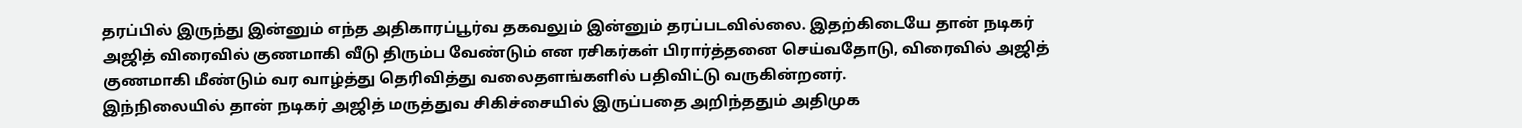தரப்பில் இருந்து இன்னும் எந்த அதிகாரப்பூர்வ தகவலும் இன்னும் தரப்படவில்லை. இதற்கிடையே தான் நடிகர் அஜித் விரைவில் குணமாகி வீடு திரும்ப வேண்டும் என ரசிகர்கள் பிரார்த்தனை செய்வதோடு, விரைவில் அஜித் குணமாகி மீண்டும் வர வாழ்த்து தெரிவித்து வலைதளங்களில் பதிவிட்டு வருகின்றனர்.
இந்நிலையில் தான் நடிகர் அஜித் மருத்துவ சிகிச்சையில் இருப்பதை அறிந்ததும் அதிமுக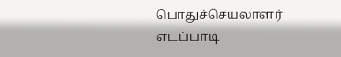பொதுச்செயலாளர் எடப்பாடி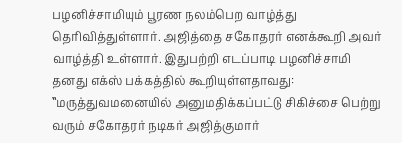பழனிச்சாமியும் பூரண நலம்பெற வாழ்த்து தெரிவித்துள்ளார். அஜித்தை சகோதரர் எனக்கூறி அவர் வாழ்த்தி உள்ளார். இதுபற்றி எடப்பாடி பழனிச்சாமி தனது எக்ஸ் பக்கத்தில் கூறியுள்ளதாவது:
‛‛மருத்துவமனையில் அனுமதிக்கப்பட்டு சிகிச்சை பெற்று வரும் சகோதரர் நடிகர் அஜித்குமார்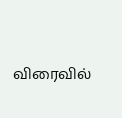விரைவில்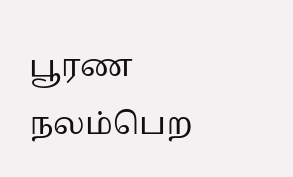பூரண நலம்பெற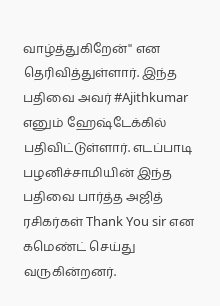வாழ்த்துகிறேன்'' என தெரிவித்துள்ளார். இந்த பதிவை அவர் #Ajithkumar எனும் ஹேஷ்டேக்கில் பதிவிட்டுள்ளார். எடப்பாடி பழனிச்சாமியின் இந்த பதிவை பார்த்த அஜித் ரசிகர்கள் Thank You sir என கமெண்ட் செய்து வருகின்றனர்.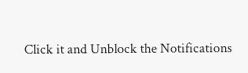Click it and Unblock the Notifications